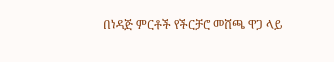በነዳጅ ምርቶች የችርቻሮ መሸጫ ዋጋ ላይ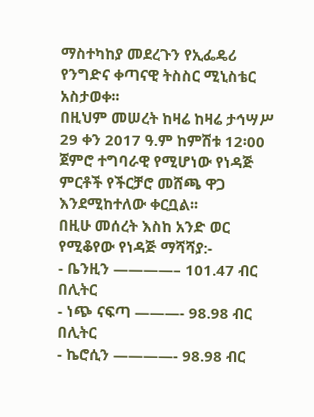ማስተካከያ መደረጉን የኢፌዴሪ የንግድና ቀጣናዊ ትስስር ሚኒስቴር አስታወቀ፡፡
በዚህም መሠረት ከዛሬ ከዛሬ ታኅሣሥ 29 ቀን 2017 ዓ.ም ከምሽቱ 12፡00 ጀምሮ ተግባራዊ የሚሆነው የነዳጅ ምርቶች የችርቻሮ መሸጫ ዋጋ እንደሚከተለው ቀርቧል፡፡
በዚሁ መሰረት እስከ አንድ ወር የሚቆየው የነዳጅ ማሻሻያ:-
- ቤንዚን ————– 101.47 ብር በሊትር
- ነጭ ናፍጣ ———- 98.98 ብር በሊትር
- ኬሮሲን ————- 98.98 ብር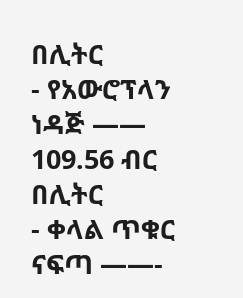በሊትር
- የአውሮፕላን ነዳጅ —— 109.56 ብር በሊትር
- ቀላል ጥቁር ናፍጣ ——-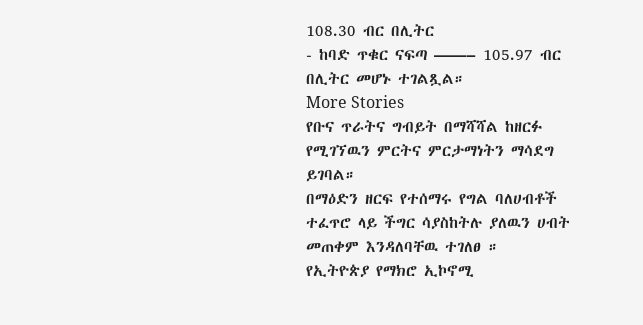108.30 ብር በሊትር
- ከባድ ጥቁር ናፍጣ ——– 105.97 ብር በሊትር መሆኑ ተገልጿል።
More Stories
የቡና ጥራትና ግብይት በማሻሻል ከዘርፉ የሚገኘዉን ምርትና ምርታማነትን ማሳደግ ይገባል።
በማዕድን ዘርፍ የተሰማሩ የግል ባለሀብቶች ተፈጥሮ ላይ ችግር ሳያስከትሉ ያለዉን ሀብት መጠቀም እንዳለባቸዉ ተገለፀ ።
የኢትዮጵያ የማክሮ ኢኮኖሚ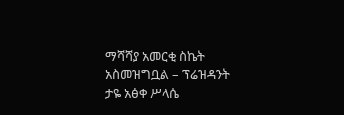ማሻሻያ አመርቂ ስኬት አስመዝግቧል – ፕሬዝዳንት ታዬ አፅቀ ሥላሴ